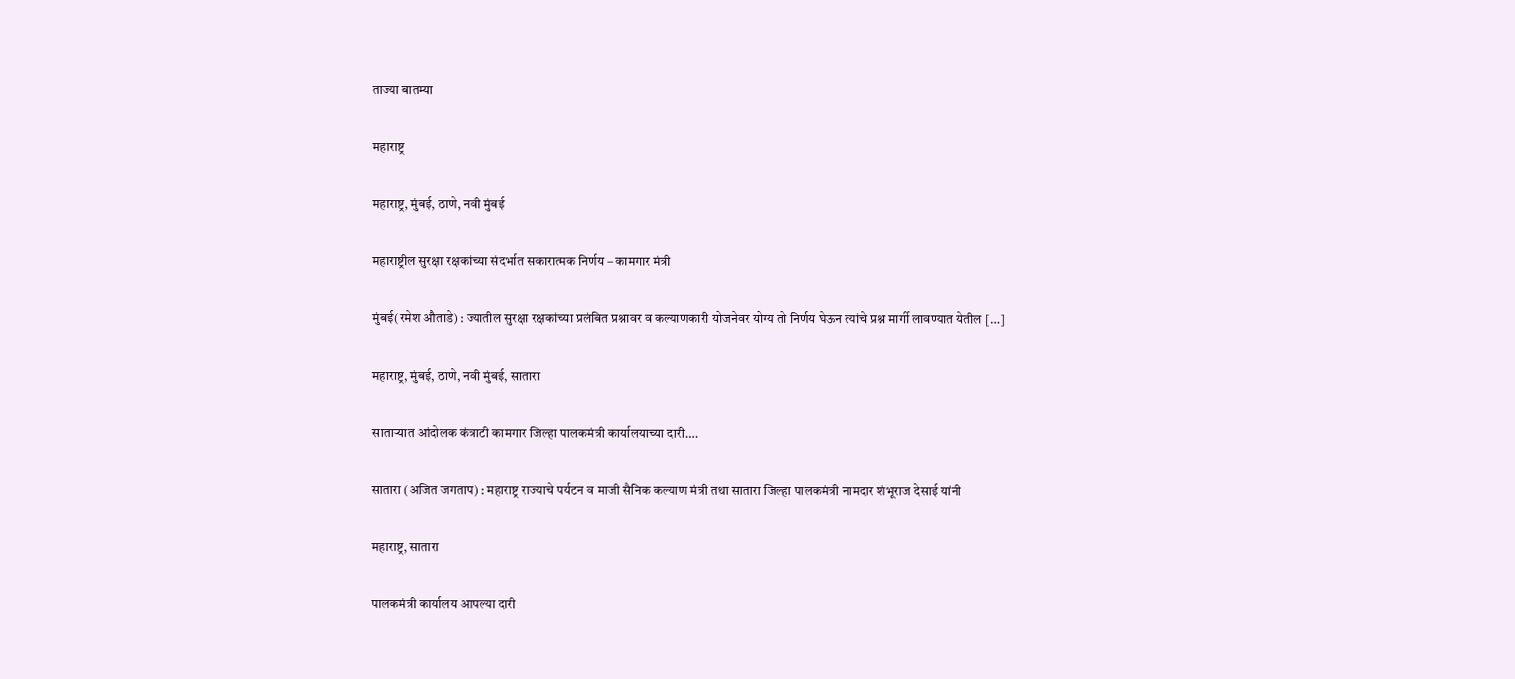ताज्या बातम्या

महाराष्ट्र

महाराष्ट्र, मुंबई, ठाणे, नवी मुंबई

महाराष्ट्रील सुरक्षा रक्षकांच्या संदर्भात सकारात्मक निर्णय – कामगार मंत्री

मुंबई(रमेश औताडे) : ज्यातील सुरक्षा रक्षकांच्या प्रलंबित प्रश्नावर व कल्याणकारी योजनेवर योग्य तो निर्णय घेऊन त्यांचे प्रश्न मार्गी लावण्यात येतील […]

महाराष्ट्र, मुंबई, ठाणे, नवी मुंबई, सातारा

साताऱ्यात आंदोलक कंत्राटी कामगार जिल्हा पालकमंत्री कार्यालयाच्या दारी….

सातारा (अजित जगताप) : महाराष्ट्र राज्याचे पर्यटन व माजी सैनिक कल्याण मंत्री तथा सातारा जिल्हा पालकमंत्री नामदार शंभूराज देसाई यांनी

महाराष्ट्र, सातारा

पालकमंत्री कार्यालय आपल्या दारी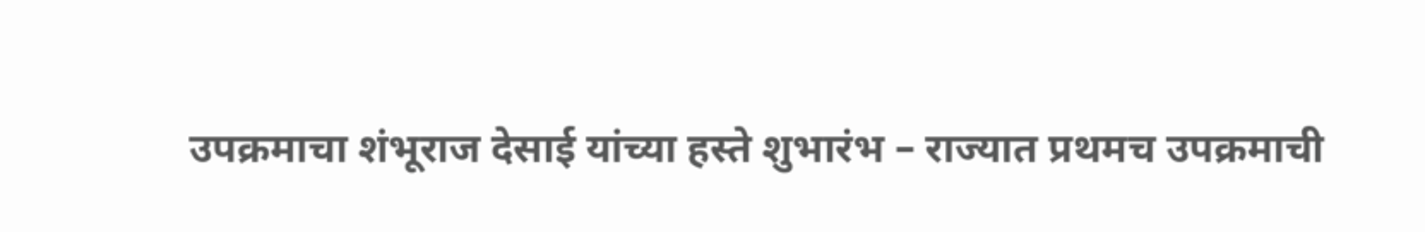उपक्रमाचा शंभूराज देसाई यांच्या हस्ते शुभारंभ – राज्यात प्रथमच उपक्रमाची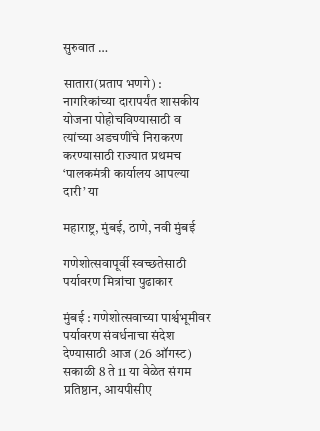सुरुवात …

सातारा(प्रताप भणगे) : नागरिकांच्या दारापर्यंत शासकीय योजना पोहोचविण्यासाठी व त्यांच्या अडचणींचे निराकरण करण्यासाठी राज्यात प्रथमच ‘पालकमंत्री कार्यालय आपल्या दारी’ या

महाराष्ट्र, मुंबई, ठाणे, नवी मुंबई

गणेशोत्सवापूर्वी स्वच्छतेसाठी पर्यावरण मित्रांचा पुढाकार

मुंबई : गणेशोत्सवाच्या पार्श्वभूमीवर पर्यावरण संवर्धनाचा संदेश देण्यासाठी आज (26 ऑगस्ट) सकाळी 8 ते 11 या वेळेत संगम प्रतिष्ठान, आयपीसीए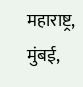महाराष्ट्र, मुंबई,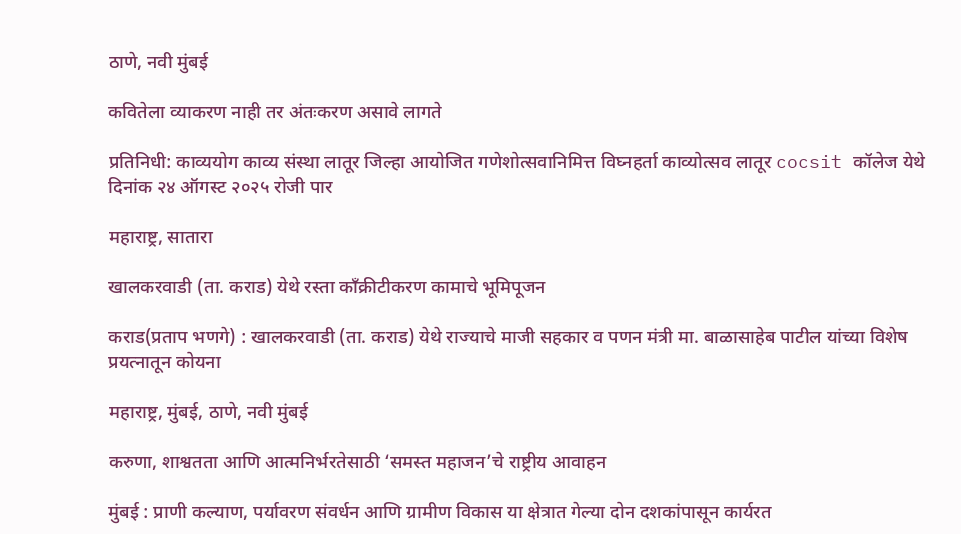ठाणे, नवी मुंबई

कवितेला व्याकरण नाही तर अंतःकरण असावे लागते

प्रतिनिधी: काव्ययोग काव्य संस्था लातूर जिल्हा आयोजित गणेशोत्सवानिमित्त विघ्नहर्ता काव्योत्सव लातूर cocsit कॉलेज येथे दिनांक २४ ऑगस्ट २०२५ रोजी पार

महाराष्ट्र, सातारा

खालकरवाडी (ता. कराड) येथे रस्ता काँक्रीटीकरण कामाचे भूमिपूजन

कराड(प्रताप भणगे) : खालकरवाडी (ता. कराड) येथे राज्याचे माजी सहकार व पणन मंत्री मा. बाळासाहेब पाटील यांच्या विशेष प्रयत्नातून कोयना

महाराष्ट्र, मुंबई, ठाणे, नवी मुंबई

करुणा, शाश्वतता आणि आत्मनिर्भरतेसाठी ‘समस्त महाजन’चे राष्ट्रीय आवाहन

मुंबई : प्राणी कल्याण, पर्यावरण संवर्धन आणि ग्रामीण विकास या क्षेत्रात गेल्या दोन दशकांपासून कार्यरत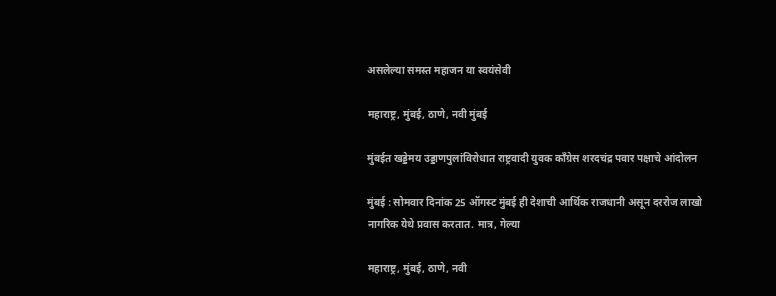असलेल्या समस्त महाजन या स्वयंसेवी

महाराष्ट्र, मुंबई, ठाणे, नवी मुंबई

मुंबईत खड्डेमय उड्डाणपुलांविरोधात राष्ट्रवादी युवक काँग्रेस शरदचंद्र पवार पक्षाचे आंदोलन

मुंबई : सोमवार दिनांक 25 ऑगस्ट मुंबई ही देशाची आर्थिक राजधानी असून दररोज लाखो नागरिक येथे प्रवास करतात. मात्र, गेल्या

महाराष्ट्र, मुंबई, ठाणे, नवी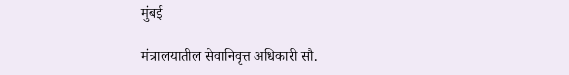मुंबई

मंत्रालयातील सेवानिवृत्त अधिकारी सौ.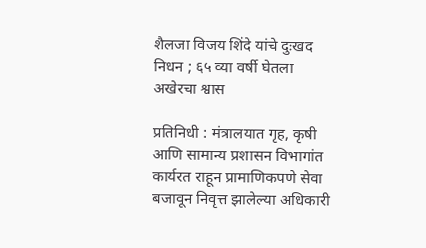शैलजा विजय शिंदे यांचे दुःखद निधन ; ६५ व्या वर्षी घेतला अखेरचा श्वास

प्रतिनिधी : मंत्रालयात गृह, कृषी आणि सामान्य प्रशासन विभागांत कार्यरत राहून प्रामाणिकपणे सेवा बजावून निवृत्त झालेल्या अधिकारी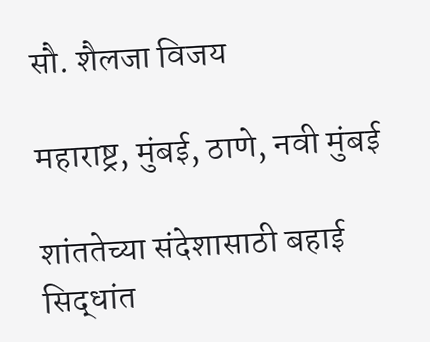सौ. शैलजा विजय

महाराष्ट्र, मुंबई, ठाणे, नवी मुंबई

शांततेच्या संदेशासाठी बहाई सिद्धांत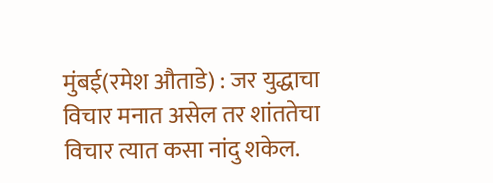मुंबई(रमेश औताडे) : जर युद्धाचा विचार मनात असेल तर शांततेचा विचार त्यात कसा नांदु शकेल.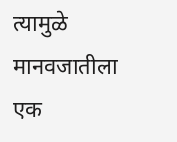त्यामुळे मानवजातीला एक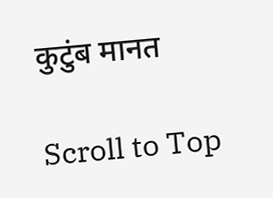कुटुंब मानत

Scroll to Top